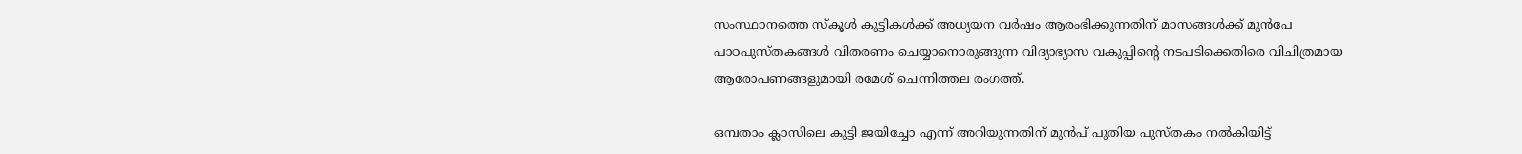സംസ്ഥാനത്തെ സ്‌കൂൾ കുട്ടികൾക്ക് അധ്യയന വർഷം ആരംഭിക്കുന്നതിന് മാസങ്ങൾക്ക് മുൻപേ പാഠപുസ്തകങ്ങൾ വിതരണം ചെയ്യാനൊരുങ്ങുന്ന വിദ്യാഭ്യാസ വകുപ്പിന്റെ നടപടിക്കെതിരെ വിചിത്രമായ ആരോപണങ്ങളുമായി രമേശ് ചെന്നിത്തല രംഗത്ത്.

ഒമ്പതാം ക്ലാസിലെ കുട്ടി ജയിച്ചോ എന്ന് അറിയുന്നതിന് മുൻപ് പുതിയ പുസ്തകം നൽകിയിട്ട്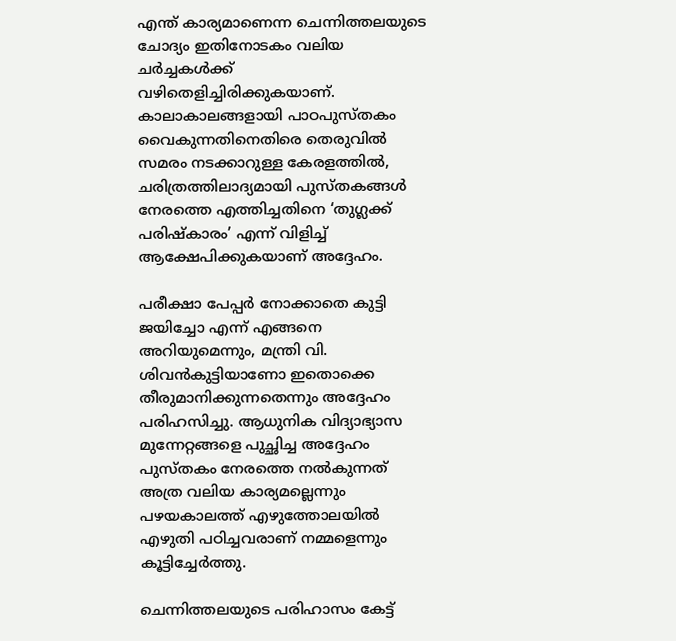എന്ത് കാര്യമാണെന്ന ചെന്നിത്തലയുടെ ചോദ്യം ഇതിനോടകം വലിയ ചർച്ചകൾക്ക് വഴിതെളിച്ചിരിക്കുകയാണ്. കാലാകാലങ്ങളായി പാഠപുസ്തകം വൈകുന്നതിനെതിരെ തെരുവിൽ സമരം നടക്കാറുള്ള കേരളത്തിൽ, ചരിത്രത്തിലാദ്യമായി പുസ്തകങ്ങൾ നേരത്തെ എത്തിച്ചതിനെ ‘തുഗ്ലക്ക് പരിഷ്കാരം’ എന്ന് വിളിച്ച് ആക്ഷേപിക്കുകയാണ് അദ്ദേഹം.

പരീക്ഷാ പേപ്പർ നോക്കാതെ കുട്ടി ജയിച്ചോ എന്ന് എങ്ങനെ അറിയുമെന്നും, മന്ത്രി വി. ശിവൻകുട്ടിയാണോ ഇതൊക്കെ തീരുമാനിക്കുന്നതെന്നും അദ്ദേഹം പരിഹസിച്ചു. ആധുനിക വിദ്യാഭ്യാസ മുന്നേറ്റങ്ങളെ പുച്ഛിച്ച അദ്ദേഹം പുസ്തകം നേരത്തെ നൽകുന്നത് അത്ര വലിയ കാര്യമല്ലെന്നും പഴയകാലത്ത് എഴുത്തോലയിൽ എഴുതി പഠിച്ചവരാണ് നമ്മളെന്നും കൂട്ടിച്ചേർത്തു.

ചെന്നിത്തലയുടെ പരിഹാസം കേട്ട്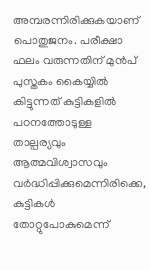അമ്പരന്നിരിക്കുകയാണ് പൊതുജനം. പരീക്ഷാ ഫലം വരുന്നതിന് മുൻപ് പുസ്തകം കൈയ്യിൽ കിട്ടുന്നത് കുട്ടികളിൽ പഠനത്തോടുള്ള താല്പര്യവും ആത്മവിശ്വാസവും വർദ്ധിപ്പിക്കുമെന്നിരിക്കെ, കുട്ടികൾ തോറ്റുപോകുമെന്ന്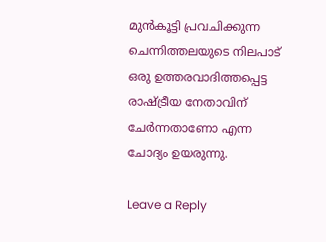മുൻകൂട്ടി പ്രവചിക്കുന്ന ചെന്നിത്തലയുടെ നിലപാട് ഒരു ഉത്തരവാദിത്തപ്പെട്ട രാഷ്ട്രീയ നേതാവിന് ചേർന്നതാണോ എന്ന ചോദ്യം ഉയരുന്നു.

Leave a Reply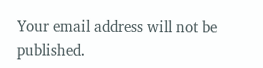Your email address will not be published.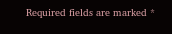Required fields are marked *